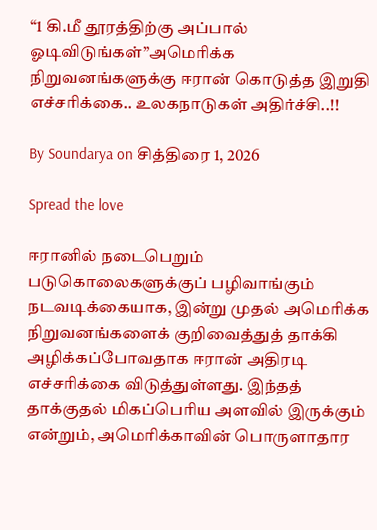“1 கி.மீ தூரத்திற்கு அப்பால் ஓடிவிடுங்கள்”அமெரிக்க நிறுவனங்களுக்கு ஈரான் கொடுத்த இறுதி எச்சரிக்கை.. உலகநாடுகள் அதிர்ச்சி..!!

By Soundarya on சித்திரை 1, 2026

Spread the love

ஈரானில் நடைபெறும் படுகொலைகளுக்குப் பழிவாங்கும் நடவடிக்கையாக, இன்று முதல் அமெரிக்க நிறுவனங்களைக் குறிவைத்துத் தாக்கி அழிக்கப்போவதாக ஈரான் அதிரடி எச்சரிக்கை விடுத்துள்ளது. இந்தத் தாக்குதல் மிகப்பெரிய அளவில் இருக்கும் என்றும், அமெரிக்காவின் பொருளாதார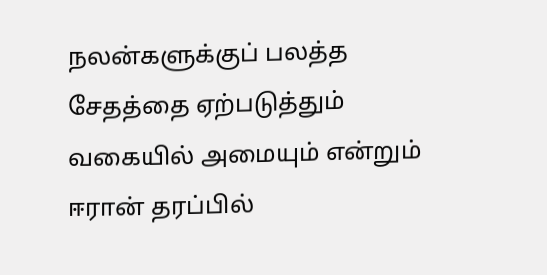நலன்களுக்குப் பலத்த சேதத்தை ஏற்படுத்தும் வகையில் அமையும் என்றும் ஈரான் தரப்பில்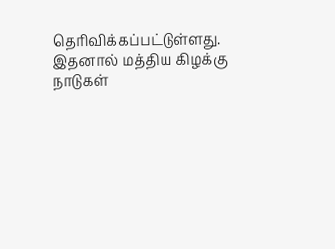தெரிவிக்கப்பட்டுள்ளது. இதனால் மத்திய கிழக்கு நாடுகள்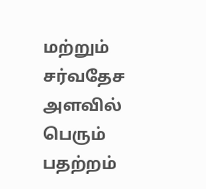மற்றும் சர்வதேச அளவில் பெரும் பதற்றம்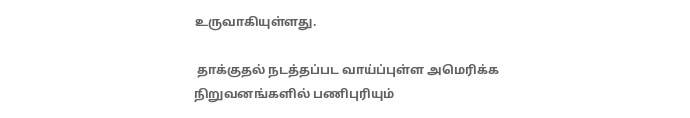உருவாகியுள்ளது.

 தாக்குதல் நடத்தப்பட வாய்ப்புள்ள அமெரிக்க நிறுவனங்களில் பணிபுரியும்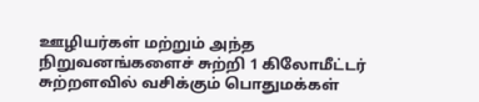ஊழியர்கள் மற்றும் அந்த நிறுவனங்களைச் சுற்றி 1 கிலோமீட்டர் சுற்றளவில் வசிக்கும் பொதுமக்கள்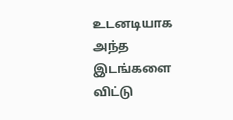உடனடியாக அந்த இடங்களை விட்டு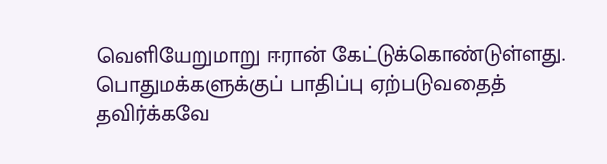வெளியேறுமாறு ஈரான் கேட்டுக்கொண்டுள்ளது. பொதுமக்களுக்குப் பாதிப்பு ஏற்படுவதைத் தவிர்க்கவே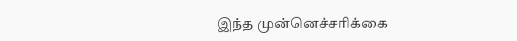இந்த முன்னெச்சரிக்கை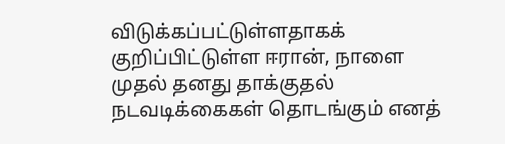விடுக்கப்பட்டுள்ளதாகக் குறிப்பிட்டுள்ள ஈரான், நாளை முதல் தனது தாக்குதல் நடவடிக்கைகள் தொடங்கும் எனத்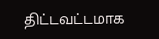திட்டவட்டமாக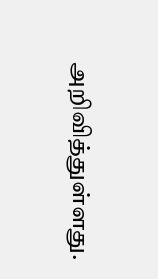அறிவித்துள்ளது.